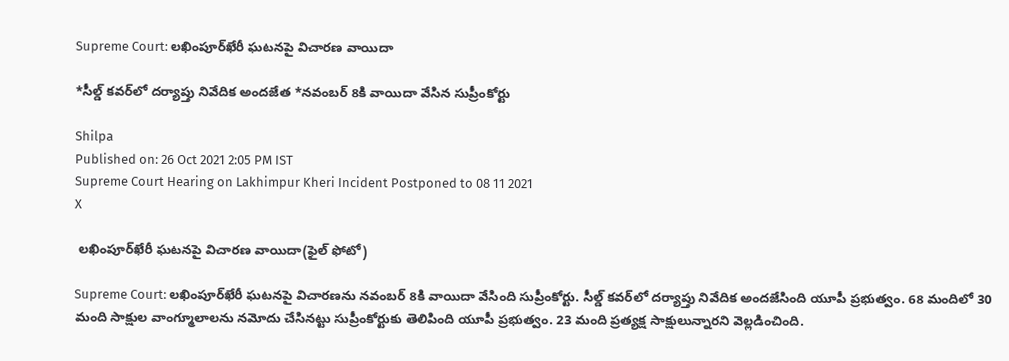Supreme Court: లఖింపూర్‌ఖేరీ ఘటనపై విచారణ వాయిదా

*సీల్డ్ కవర్‌లో దర్యాప్తు నివేదిక అందజేత *నవంబర్ 8కి వాయిదా వేసిన సుప్రీంకోర్టు

Shilpa
Published on: 26 Oct 2021 2:05 PM IST
Supreme Court Hearing on Lakhimpur Kheri Incident Postponed to 08 11 2021
X

 లఖింపూర్‌ఖేరీ ఘటనపై విచారణ వాయిదా(ఫైల్ ఫోటో)

Supreme Court: లఖింపూర్‌ఖేరీ ఘటనపై విచారణను నవంబర్ 8కి వాయిదా వేసింది సుప్రీంకోర్టు. సీల్డ్ కవర్‌లో దర్యాప్తు నివేదిక అందజేసింది యూపీ ప్రభుత్వం. 68 మందిలో 30 మంది సాక్షుల వాంగ్మూలాలను నమోదు చేసినట్టు సుప్రీంకోర్టుకు తెలిపింది యూపీ ప్రభుత్వం. 23 మంది ప్రత్యక్ష సాక్షులున్నారని వెల్లడించింది.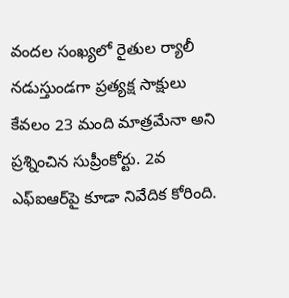వందల సంఖ్యలో రైతుల ర్యాలీ నడుస్తుండగా ప్రత్యక్ష సాక్షులు కేవలం 23 మంది మాత్రమేనా అని ప్రశ్నించిన సుప్రీంకోర్టు. 2వ ఎఫ్ఐఆర్‌పై కూడా నివేదిక కోరింది.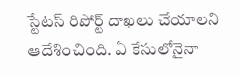స్టేటస్ రిపోర్ట్ దాఖలు చేయాలని ఆదేశించింది. ఏ కేసులోనైనా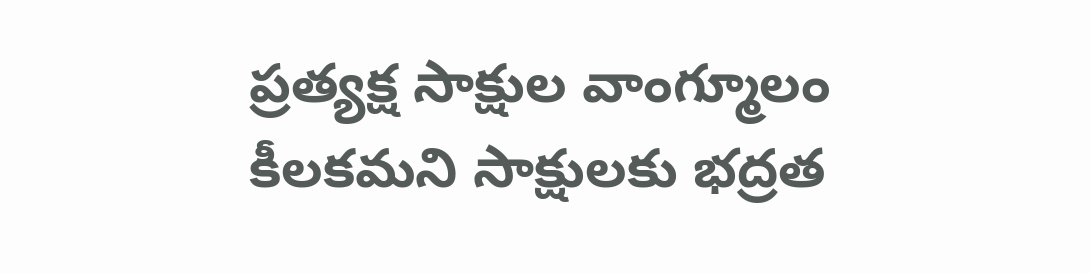ప్రత్యక్ష సాక్షుల వాంగ్మూలం కీలకమని సాక్షులకు భద్రత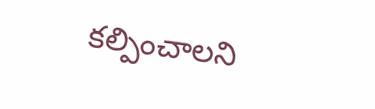కల్పించాలని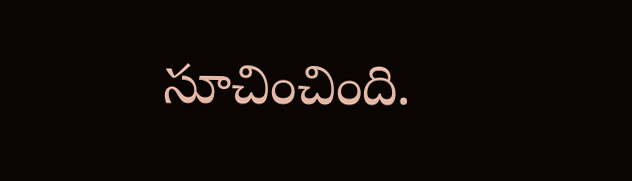సూచించింది.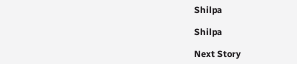Shilpa

Shilpa

Next Story